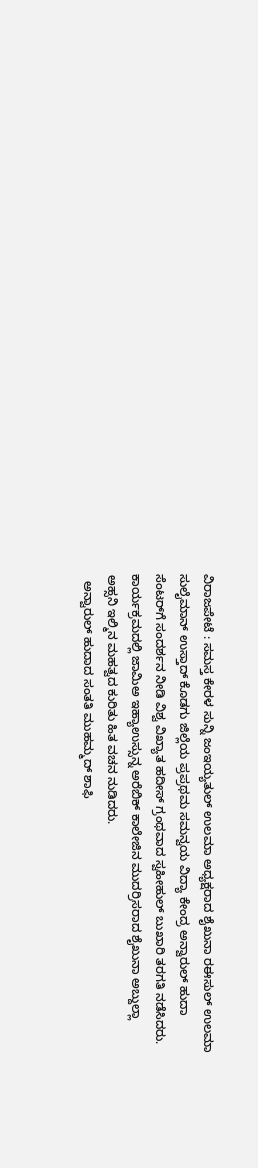ವಿರಾಜಪೇಟೆ : ಸಮಸ್ತ ಕೇರಳ ಸುನ್ನಿ ಜಂಇಯ್ಯತುಲ್ ಉಲಮಾ ಅಧ್ಯಕ್ಷರಾದ ಶೈಖುನಾ ರ‌ಈಸುಲ್ ಉಲಮಾ ಸುಲೈಮಾನ್ ಉಸ್ತಾದ್ ಕೊಡಗು ಜಿಲ್ಲೆಯ ಪ್ರಪ್ರಥಮ ಸಮನ್ವಯ ವಿದ್ಯಾ ಕೇಂದ್ರ ಅನ್ವಾರುಲ್ ಹುದಾ ಸೆಂಟರ್‌ಗೆ ಸಂದರ್ಶನ ನೀಡಿ ವಿಶ್ವ ವಿಖ್ಯಾತ ಹದೀ‌ಸ್ ಗ್ರಂಥವಾದ ಸ್ವಹೀಹುಲ್ ಬುಖಾರಿ ತರಗತಿ ನಡೆಸಿದರು. ಕಾರ್ಯಕ್ರಮದಲ್ಲಿ ಜಾಮಿ‌ಅ ಇಹ್ಯಾಉಸ್ಸುನ್ನ ಅರೆಬಿಕ್ ಕಾಲೇಜಿನ ಮುದರ್ರಿಸರಾದ ಶೈಖುನಾ ಅಬ್ದುಲ್ಲಾ ಅಹ್ಸನಿ ಇಲ್ಮಿನ ಮಹತ್ವದ ಕುರಿತು ಹಿತ ವಚನ ನುಡಿದರು.
  ಅನ್ವಾರುಲ್ ಹುದಾದ ಸಂತತಿ ಮುಹಮ್ಮದ್ ಶಾಫಿ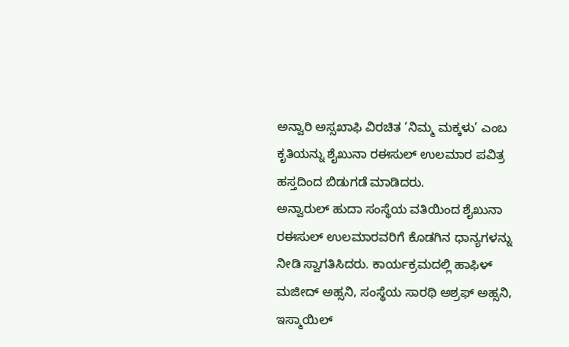ಅನ್ವಾರಿ ಅಸ್ಸಖಾಫಿ ವಿರಚಿತ ‘ನಿಮ್ಮ ಮಕ್ಕಳು’ ಎಂಬ ಕೃತಿಯನ್ನು ಶೈಖುನಾ ರ‌ಈಸುಲ್ ಉಲಮಾರ ಪವಿತ್ರ ಹಸ್ತದಿಂದ ಬಿಡುಗಡೆ ಮಾಡಿದರು.
ಅನ್ವಾರುಲ್ ಹುದಾ ಸಂಸ್ಥೆಯ ವತಿಯಿಂದ ಶೈಖುನಾ ರ‌ಈಸುಲ್ ಉಲಮಾರವರಿಗೆ ಕೊಡಗಿನ ಧಾನ್ಯಗಳನ್ನು ನೀಡಿ ಸ್ವಾಗತಿಸಿದರು. ಕಾರ್ಯಕ್ರಮದಲ್ಲಿ ಹಾಫಿಳ್ ಮಜೀದ್ ಅಹ್ಸನಿ, ಸಂಸ್ಥೆಯ ಸಾರಥಿ ಅಶ್ರಫ್ ಅಹ್ಸನಿ, ಇಸ್ಮಾಯಿಲ್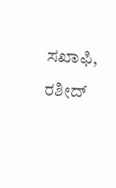ಸಖಾಫಿ, ರಶೀದ್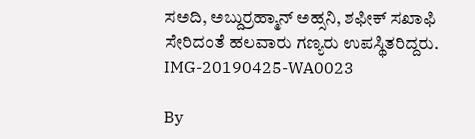ಸ‌ಅದಿ, ಅಬ್ದುರ್ರಹ್ಮಾನ್ ಅಹ್ಸನಿ, ಶಫೀಕ್ ಸಖಾಫಿ ಸೇರಿದಂತೆ ಹಲವಾರು ಗಣ್ಯರು ಉಪಸ್ಥಿತರಿದ್ದರು.
IMG-20190425-WA0023

By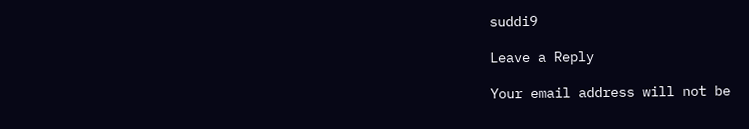suddi9

Leave a Reply

Your email address will not be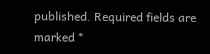published. Required fields are marked *